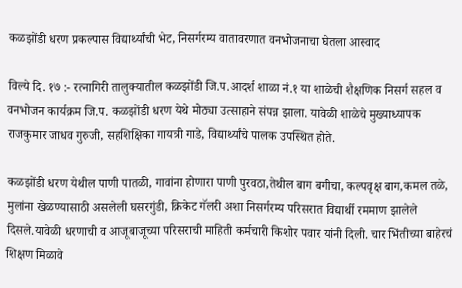कळझोंडी धरण प्रकल्पास विद्यार्थ्यांची भेट, निसर्गरम्य वातावरणात वनभोजनाचा घेतला आस्वाद

विल्ये दि. १७ :- रत्नागिरी तालुक्यातील कळझोंडी जि.प.आदर्श शाळा नं.१ या शाळेची शैक्षणिक निसर्ग सहल व वनभोजन कार्यक्रम जि.प. कळझोंडी धरण येथे मोठ्या उत्साहाने संपन्न झाला. यावेळी शाळेचे मुख्याध्यापक राजकुमार जाधव गुरुजी, सहशिक्षिका गायत्री गाडे, विद्यार्थ्यांचे पालक उपस्थित होते.

कळझोंडी धरण येथील पाणी पातळी, गावांना होणारा पाणी पुरवठा,तेथील बाग बगीचा, कल्पवृक्ष बाग,कमल तळे, मुलांना खेळण्यासाठी असलेली घसरगुंडी, क्रिकेट गॅलरी अशा निसर्गरम्य परिसरात विद्यार्थी रममाण झालेले दिसले.यावेळी धरणाची व आजूबाजूच्या परिसराची माहिती कर्मचारी किशोर पवार यांनी दिली. चार भिंतीच्या बाहेरचं शिक्षण मिळावे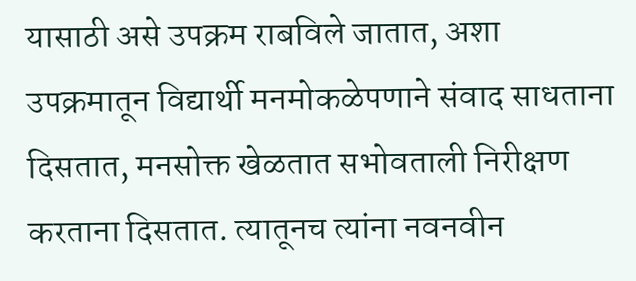यासाठी असे उपक्रम राबविले जातात, अशा उपक्रमातून विद्यार्थी मनमोकळेपणाने संवाद साधताना दिसतात, मनसोक्त खेळतात सभोवताली निरीक्षण करताना दिसतात. त्यातूनच त्यांना नवनवीन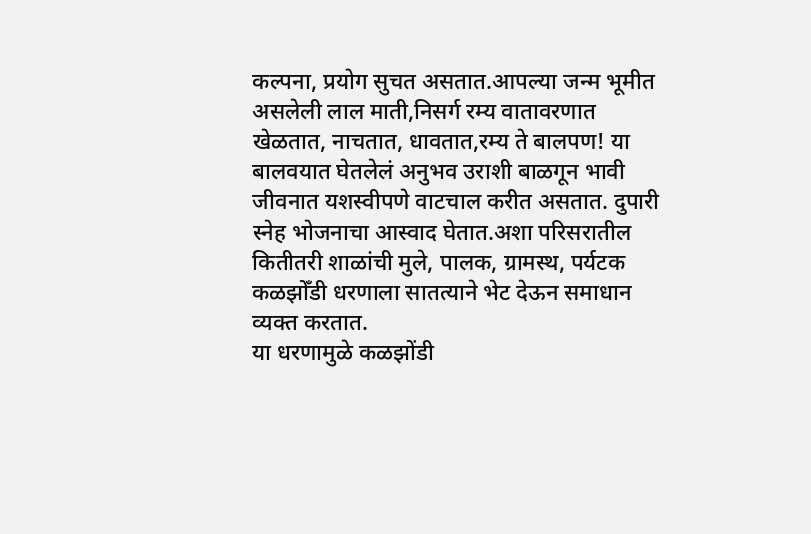कल्पना, प्रयोग सुचत असतात.आपल्या जन्म भूमीत असलेली लाल माती,निसर्ग रम्य वातावरणात खेळतात, नाचतात, धावतात,रम्य ते बालपण! या बालवयात घेतलेलं अनुभव उराशी बाळगून भावी जीवनात यशस्वीपणे वाटचाल करीत असतात. दुपारी स्नेह भोजनाचा आस्वाद घेतात.अशा परिसरातील कितीतरी शाळांची मुले, पालक, ग्रामस्थ, पर्यटक कळझोँडी धरणाला सातत्याने भेट देऊन समाधान व्यक्त करतात.
या धरणामुळे कळझोंडी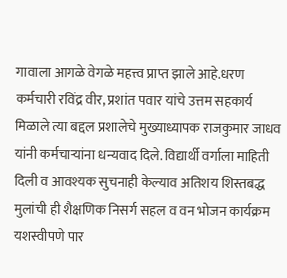गावाला आगळे वेगळे महत्त्व प्राप्त झाले आहे.धरण कर्मचारी रविंद्र वीर, प्रशांत पवार यांचे उत्तम सहकार्य मिळाले त्या बद्दल प्रशालेचे मुख्याध्यापक राजकुमार जाधव यांनी कर्मचाऱ्यांना धन्यवाद दिले. विद्यार्थी वर्गाला माहिती दिली व आवश्यक सुचनाही केल्याव अतिशय शिस्तबद्ध मुलांची ही शैक्षणिक निसर्ग सहल व वन भोजन कार्यक्रम यशस्वीपणे पार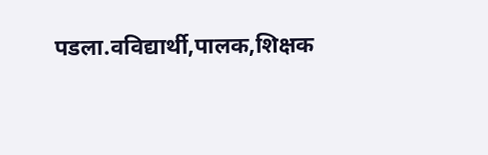पडला.वविद्यार्थी,पालक,शिक्षक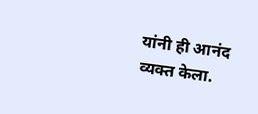यांनी ही आनंद व्यक्त केला.